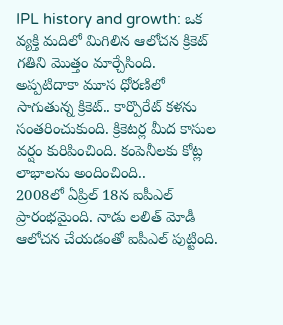IPL history and growth: ఒక వ్యక్తి మదిలో మిగిలిన ఆలోచన క్రికెట్ గతిని మొత్తం మార్చేసింది. అప్పటిదాకా మూస ధోరణిలో సాగుతున్న క్రికెట్.. కార్పొరేట్ కళను సంతరించుకుంది. క్రికెటర్ల మీద కాసుల వర్షం కురిపించింది. కంపెనీలకు కోట్ల లాభాలను అందించింది..
2008లో ఏప్రిల్ 18న ఐపీఎల్ ప్రారంభమైంది. నాడు లలిత్ మోడీ ఆలోచన చేయడంతో ఐపీఎల్ పుట్టింది.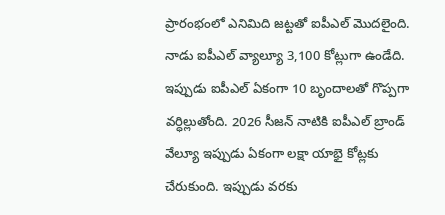ప్రారంభంలో ఎనిమిది జట్టతో ఐపీఎల్ మొదలైంది. నాడు ఐపీఎల్ వ్యాల్యూ 3,100 కోట్లుగా ఉండేది. ఇప్పుడు ఐపీఎల్ ఏకంగా 10 బృందాలతో గొప్పగా వర్ధిల్లుతోంది. 2026 సీజన్ నాటికి ఐపీఎల్ బ్రాండ్ వేల్యూ ఇప్పుడు ఏకంగా లక్షా యాభై కోట్లకు చేరుకుంది. ఇప్పుడు వరకు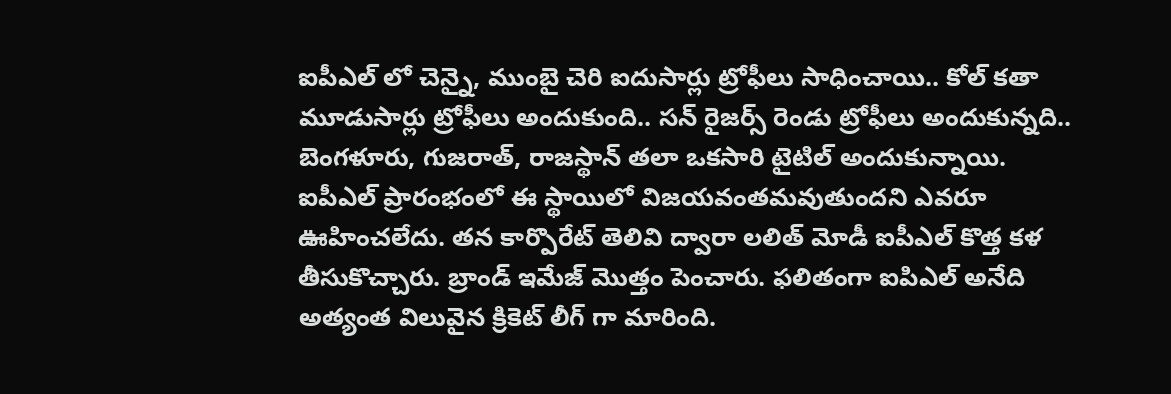ఐపీఎల్ లో చెన్నై, ముంబై చెరి ఐదుసార్లు ట్రోఫీలు సాధించాయి.. కోల్ కతా మూడుసార్లు ట్రోఫీలు అందుకుంది.. సన్ రైజర్స్ రెండు ట్రోఫీలు అందుకున్నది.. బెంగళూరు, గుజరాత్, రాజస్థాన్ తలా ఒకసారి టైటిల్ అందుకున్నాయి.
ఐపీఎల్ ప్రారంభంలో ఈ స్థాయిలో విజయవంతమవుతుందని ఎవరూ ఊహించలేదు. తన కార్పొరేట్ తెలివి ద్వారా లలిత్ మోడీ ఐపీఎల్ కొత్త కళ తీసుకొచ్చారు. బ్రాండ్ ఇమేజ్ మొత్తం పెంచారు. ఫలితంగా ఐపిఎల్ అనేది అత్యంత విలువైన క్రికెట్ లీగ్ గా మారింది.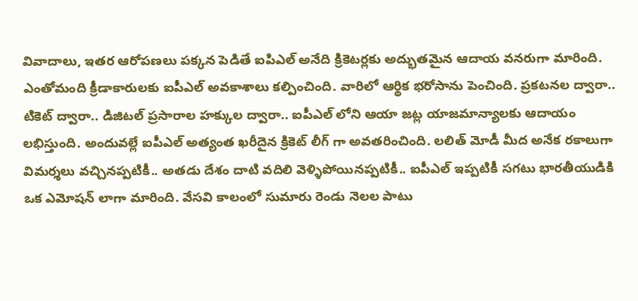వివాదాలు, ఇతర ఆరోపణలు పక్కన పెడితే ఐపిఎల్ అనేది క్రికెటర్లకు అద్భుతమైన ఆదాయ వనరుగా మారింది.
ఎంతోమంది క్రీడాకారులకు ఐపీఎల్ అవకాశాలు కల్పించింది. వారిలో ఆర్థిక భరోసాను పెంచింది. ప్రకటనల ద్వారా.. టికెట్ ద్వారా.. డిజిటల్ ప్రసారాల హక్కుల ద్వారా.. ఐపీఎల్ లోని ఆయా జట్ల యాజమాన్యాలకు ఆదాయం లభిస్తుంది. అందువల్లే ఐపీఎల్ అత్యంత ఖరీదైన క్రికెట్ లీగ్ గా అవతరించింది. లలిత్ మోడీ మీద అనేక రకాలుగా విమర్శలు వచ్చినప్పటికీ.. అతడు దేశం దాటి వదిలి వెళ్ళిపోయినప్పటికీ.. ఐపీఎల్ ఇప్పటికీ సగటు భారతీయుడికి ఒక ఎమోషన్ లాగా మారింది. వేసవి కాలంలో సుమారు రెండు నెలల పాటు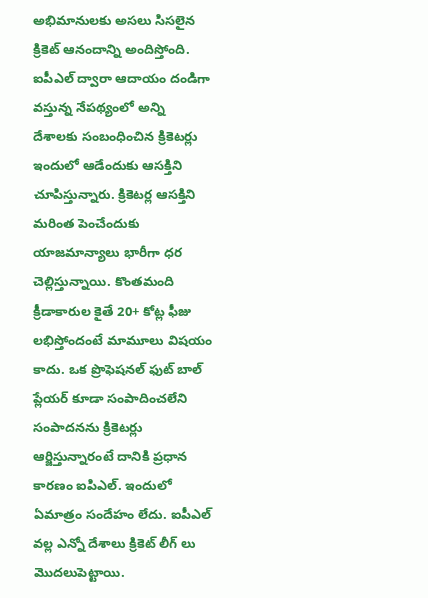అభిమానులకు అసలు సిసలైన క్రికెట్ ఆనందాన్ని అందిస్తోంది.
ఐపీఎల్ ద్వారా ఆదాయం దండిగా వస్తున్న నేపథ్యంలో అన్ని దేశాలకు సంబంధించిన క్రికెటర్లు ఇందులో ఆడేందుకు ఆసక్తిని చూపిస్తున్నారు. క్రికెటర్ల ఆసక్తిని మరింత పెంచేందుకు యాజమాన్యాలు భారీగా ధర చెల్లిస్తున్నాయి. కొంతమంది క్రీడాకారుల కైతే 20+ కోట్ల ఫీజు లభిస్తోందంటే మామూలు విషయం కాదు. ఒక ప్రొఫెషనల్ ఫుట్ బాల్ ప్లేయర్ కూడా సంపాదించలేని సంపాదనను క్రికెటర్లు ఆర్జిస్తున్నారంటే దానికి ప్రధాన కారణం ఐపిఎల్. ఇందులో ఏమాత్రం సందేహం లేదు. ఐపీఎల్ వల్ల ఎన్నో దేశాలు క్రికెట్ లీగ్ లు మొదలుపెట్టాయి.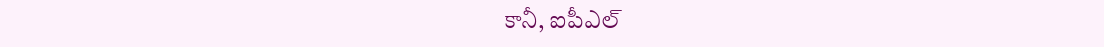కానీ, ఐపీఎల్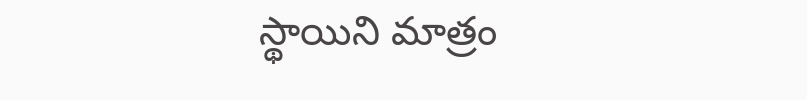స్థాయిని మాత్రం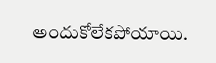అందుకోలేకపోయాయి.